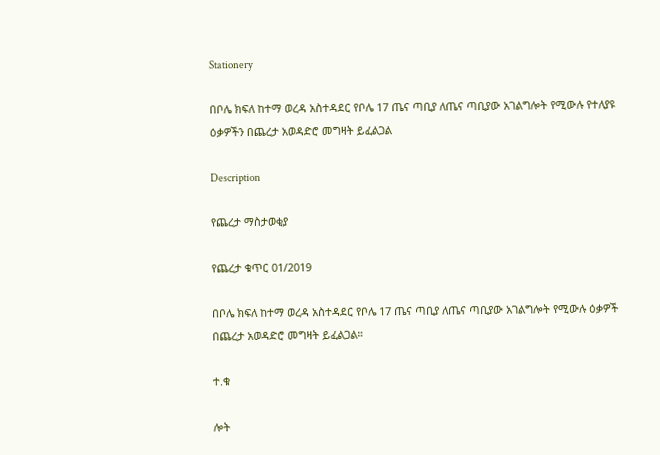Stationery

በቦሌ ክፍለ ከተማ ወረዳ አስተዳደር የቦሌ 17 ጤና ጣቢያ ለጤና ጣቢያው አገልግሎት የሚውሉ የተለያዩ ዕቃዎችን በጨረታ አወዳድሮ መግዛት ይፈልጋል

Description

የጨረታ ማስታወቂያ

የጨረታ ቁጥር 01/2019

በቦሌ ክፍለ ከተማ ወረዳ አስተዳደር የቦሌ 17 ጤና ጣቢያ ለጤና ጣቢያው አገልግሎት የሚውሉ ዕቃዎች በጨረታ አወዳድሮ መግዛት ይፈልጋል።

ተ.ቁ

ሎት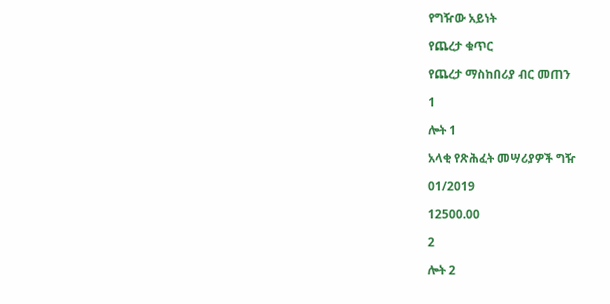የግዥው አይነት

የጨረታ ቁጥር

የጨረታ ማስከበሪያ ብር መጠን

1

ሎት 1

አላቂ የጽሕፈት መሣሪያዎች ግዥ

01/2019

12500.00

2

ሎት 2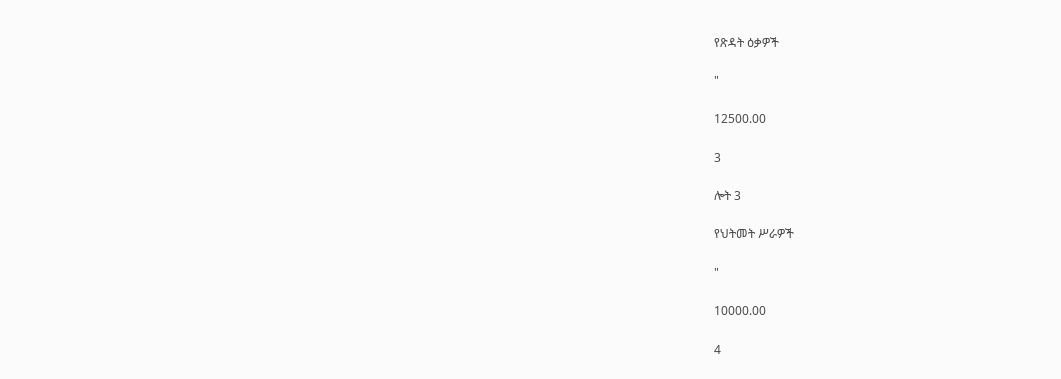የጽዳት ዕቃዎች

"

12500.00

3

ሎት 3

የህትመት ሥራዎች

"

10000.00

4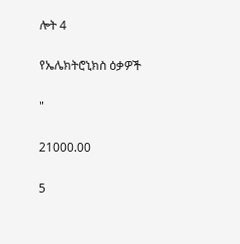ሎት 4

የኤሌክትሮኒክስ ዕቃዎች

"

21000.00

5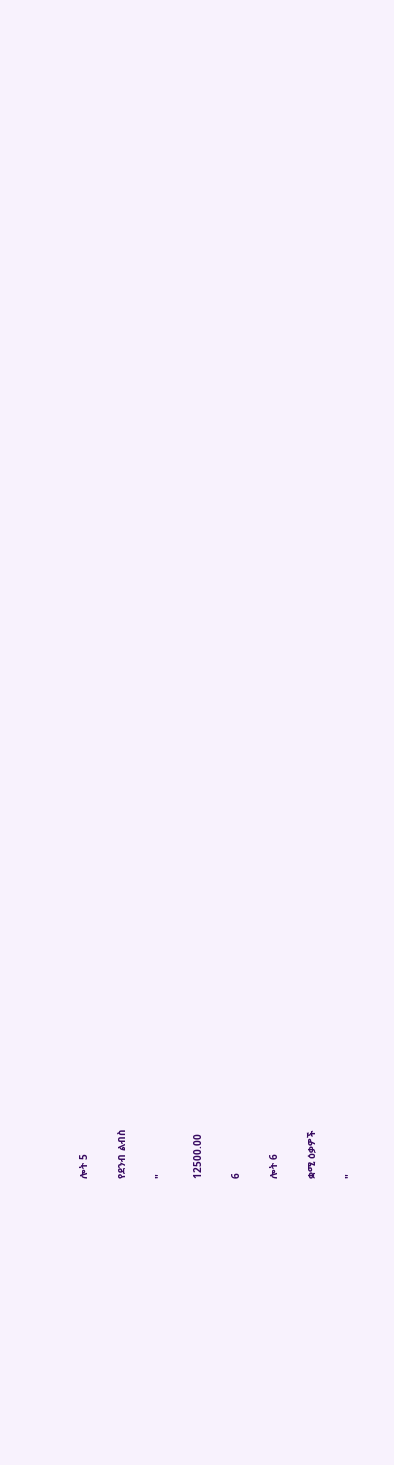ሎት 5

የደንብ ልብስ

"

12500.00

6

ሎት 6

ቋሚ ዕቃዎች

"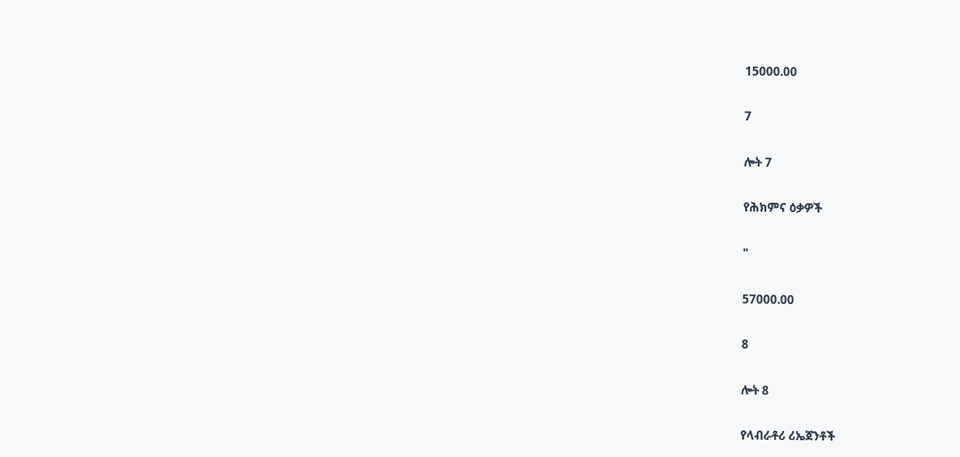15000.00

7

ሎት 7

የሕክምና ዕቃዎች

"

57000.00

8

ሎት 8

የላብራቶሪ ሪኤጀንቶች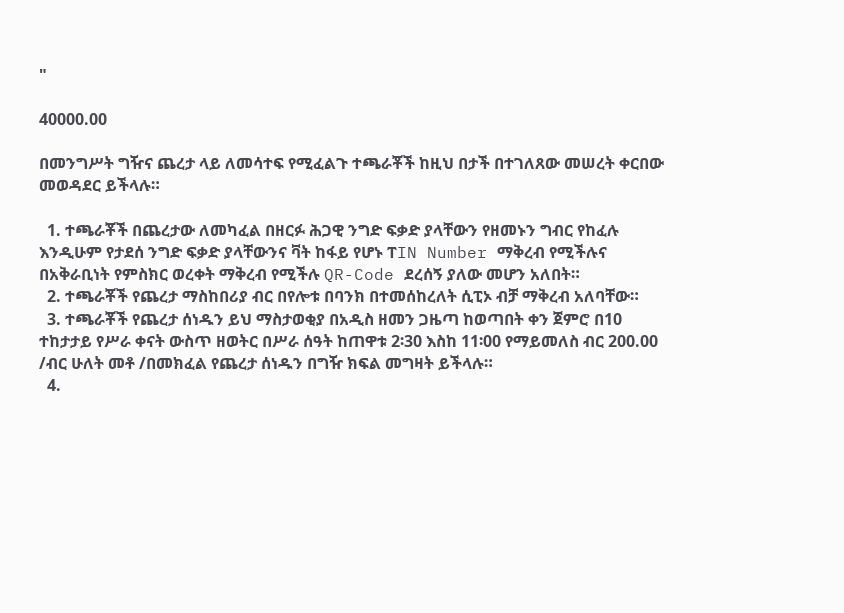"

40000.00

በመንግሥት ግዥና ጨረታ ላይ ለመሳተፍ የሚፈልጉ ተጫራቾች ከዚህ በታች በተገለጸው መሠረት ቀርበው መወዳደር ይችላሉ።

  1. ተጫራቾች በጨረታው ለመካፈል በዘርፉ ሕጋዊ ንግድ ፍቃድ ያላቸውን የዘመኑን ግብር የከፈሉ እንዲሁም የታደሰ ንግድ ፍቃድ ያላቸውንና ቫት ከፋይ የሆኑ ፐIN Number ማቅረብ የሚችሉና በአቅራቢነት የምስክር ወረቀት ማቅረብ የሚችሉ QR-Code ደረሰኝ ያለው መሆን አለበት።
  2. ተጫራቾች የጨረታ ማስከበሪያ ብር በየሎቱ በባንክ በተመሰከረለት ሲፒኦ ብቻ ማቅረብ አለባቸው።
  3. ተጫራቾች የጨረታ ሰነዱን ይህ ማስታወቂያ በአዲስ ዘመን ጋዜጣ ከወጣበት ቀን ጀምሮ በ10 ተከታታይ የሥራ ቀናት ውስጥ ዘወትር በሥራ ሰዓት ከጠዋቱ 2፡30 እስከ 11፡00 የማይመለስ ብር 200.00 /ብር ሁለት መቶ /በመክፈል የጨረታ ሰነዱን በግዥ ክፍል መግዛት ይችላሉ።
  4.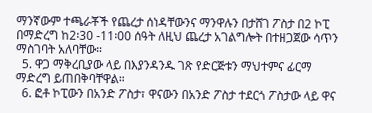ማንኛውም ተጫራቾች የጨረታ ሰነዳቸውንና ማንዋሉን በታሸገ ፖስታ በ2 ኮፒ በማድረግ ከ2፡30 -11፡00 ሰዓት ለዚህ ጨረታ አገልግሎት በተዘጋጀው ሳጥን ማስገባት አለባቸው።
  5. ዋጋ ማቅረቢያው ላይ በእያንዳንዱ ገጽ የድርጅቱን ማህተምና ፊርማ ማድረግ ይጠበቅባቸዋል።
  6. ፎቶ ኮፒውን በአንድ ፖስታ፣ ዋናውን በአንድ ፖስታ ተደርጎ ፖስታው ላይ ዋና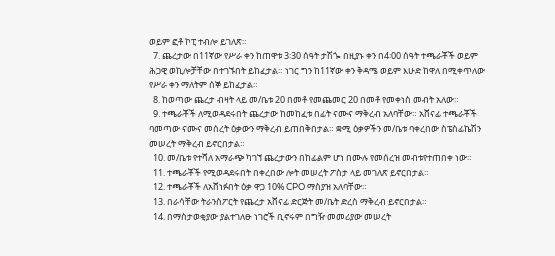ወይም ፎቶ ኮፒ ተብሎ ይገለጽ።
  7. ጨረታው በ11ኛው የሥራ ቀን ከጠዋቱ 3፡30 ሰዓት ታሽጐ በዚያኑ ቀን በ4፡00 ሰዓት ተጫራቾች ወይም ሕጋዊ ወኪሎቻቸው በተገኙበት ይከፈታል። ነገር ግን ከ11ኛው ቀን ቅዳሜ ወይም እሁድ ከዋለ በሚቀጥለው የሥራ ቀን ማለትም ሰኞ ይከፈታል።
  8. ከወጣው ጨረታ ብዛት ላይ መ/ቤቱ 20 በመቶ የመጨመር 20 በመቶ የመቀነስ መብት አለው።
  9. ተጫራቾች ለሚወዳደሩበት ጨረታው ከመከፈቱ በፊት ናሙና ማቅረብ አለባቸው። አሸናፊ ተጫራቾች ባመጣው ናሙና መሰረት ዕቃውን ማቅረብ ይጠበቅበታል። ቋሚ ዕቃዎችን መ/ቤቱ ባቀረበው ስፔስፊኬሽን መሠረት ማቅረብ ይኖርበታል።
  10. መ/ቤቱ የተሻለ አማራጭ ካገኘ ጨረታውን በከፊልም ሆነ በሙሉ የመሰረዝ መብቱየተጠበቀ ነው።
  11. ተጫራቾች የሚወዳደሩበት በቀረበው ሎት መሠረት ፖስታ ላይ መገለጽ ይኖርበታል።
  12. ተጫራቾች ለአሸነፉበት ዕቃ ዋጋ 10% CPO ማስያዝ አለባቸው።
  13. በራሳቸው ትራንስፖርት የጨረታ አሸናፊ ድርጅት መ/ቤት ድረስ ማቅረብ ይኖርበታል።
  14. በማስታወቂያው ያልተገለፁ ነገሮች ቢኖሩም በግዥ መመሪያው መሠረት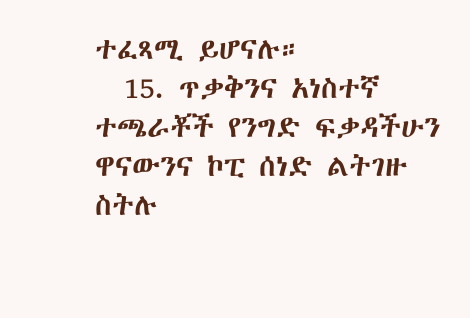ተፈጻሚ ይሆናሉ።
  15. ጥቃቅንና አነስተኛ ተጫራቾች የንግድ ፍቃዳችሁን ዋናውንና ኮፒ ሰነድ ልትገዙ ስትሉ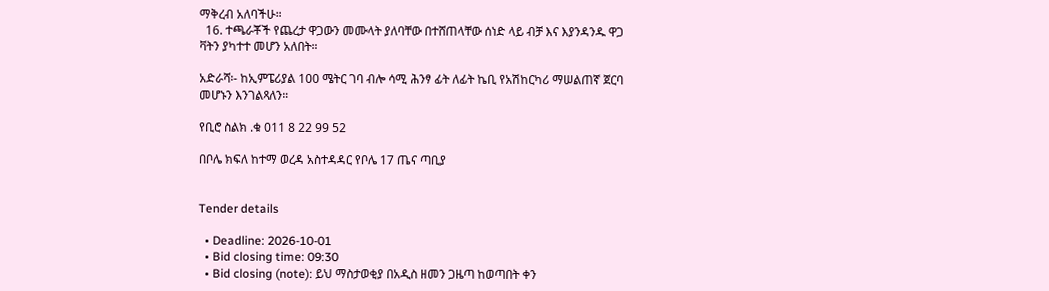ማቅረብ አለባችሁ።
  16. ተጫራቾች የጨረታ ዋጋውን መሙላት ያለባቸው በተሸጠላቸው ሰነድ ላይ ብቻ እና እያንዳንዱ ዋጋ ቫትን ያካተተ መሆን አለበት።

አድራሻ፡- ከኢምፔሪያል 100 ሜትር ገባ ብሎ ሳሚ ሕንፃ ፊት ለፊት ኬቢ የአሽከርካሪ ማሠልጠኛ ጀርባ መሆኑን እንገልጻለን።

የቢሮ ስልክ .ቁ 011 8 22 99 52

በቦሌ ክፍለ ከተማ ወረዳ አስተዳዳር የቦሌ 17 ጤና ጣቢያ


Tender details

  • Deadline: 2026-10-01
  • Bid closing time: 09:30
  • Bid closing (note): ይህ ማስታወቂያ በአዲስ ዘመን ጋዜጣ ከወጣበት ቀን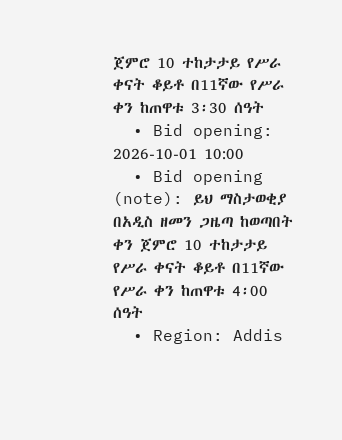ጀምሮ 10 ተከታታይ የሥራ ቀናት ቆይቶ በ11ኛው የሥራ ቀን ከጠዋቱ 3፡30 ሰዓት
  • Bid opening: 2026-10-01 10:00
  • Bid opening (note): ይህ ማስታወቂያ በአዲስ ዘመን ጋዜጣ ከወጣበት ቀን ጀምሮ 10 ተከታታይ የሥራ ቀናት ቆይቶ በ11ኛው የሥራ ቀን ከጠዋቱ 4፡00 ሰዓት
  • Region: Addis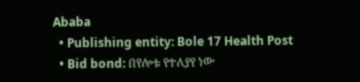Ababa
  • Publishing entity: Bole 17 Health Post
  • Bid bond: በየሎቱ የተለያየ ነው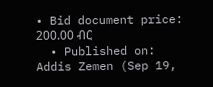• Bid document price: 200.00 ብር
  • Published on: Addis Zemen (Sep 19,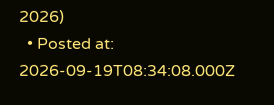2026)
  • Posted at: 2026-09-19T08:34:08.000Z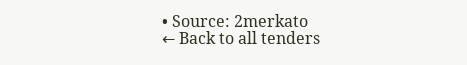• Source: 2merkato
← Back to all tenders